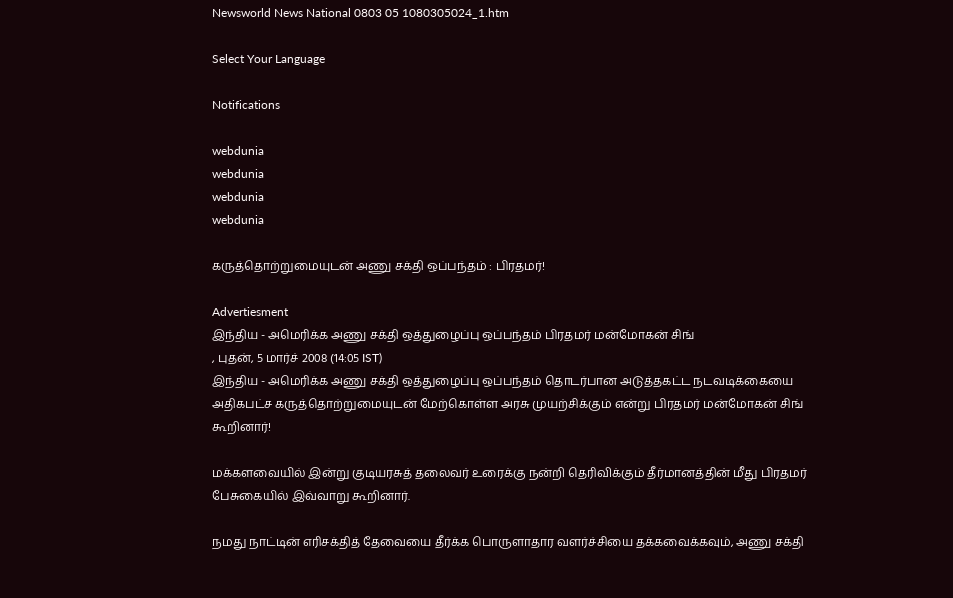Newsworld News National 0803 05 1080305024_1.htm

Select Your Language

Notifications

webdunia
webdunia
webdunia
webdunia

கருத்தொற்றுமையுடன் அணு சக்தி ஒப்பந்தம் : பிரதமர்!

Advertiesment
இந்திய - அமெரிக்க அணு சக்தி ஒத்துழைப்பு ஒப்பந்தம் பிரதமர் மன்மோகன் சிங்
, புதன், 5 மார்ச் 2008 (14:05 IST)
இந்திய - அமெரிக்க அணு சக்தி ஒத்துழைப்பு ஒப்பந்தம் தொடர்பான அடுத்தகட்ட நடவடிக்கையை அதிகபட்ச கருத்தொற்றுமையுடன் மேற்கொள்ள அரசு முயற்சிக்கும் என்று பிரதமர் மன்மோகன் சிங் கூறினார்!

மக்களவையில் இன்று குடியரசுத் தலைவர் உரைக்கு நன்றி தெரிவிக்கும் தீர்மானத்தின் மீது பிரதமர் பேசுகையில் இவ்வாறு கூறினார்.

நமது நாட்டின் எரிசக்தித் தேவையை தீர்க்க பொருளாதார வளர்ச்சியை தக்கவைக்கவும், அணு சக்தி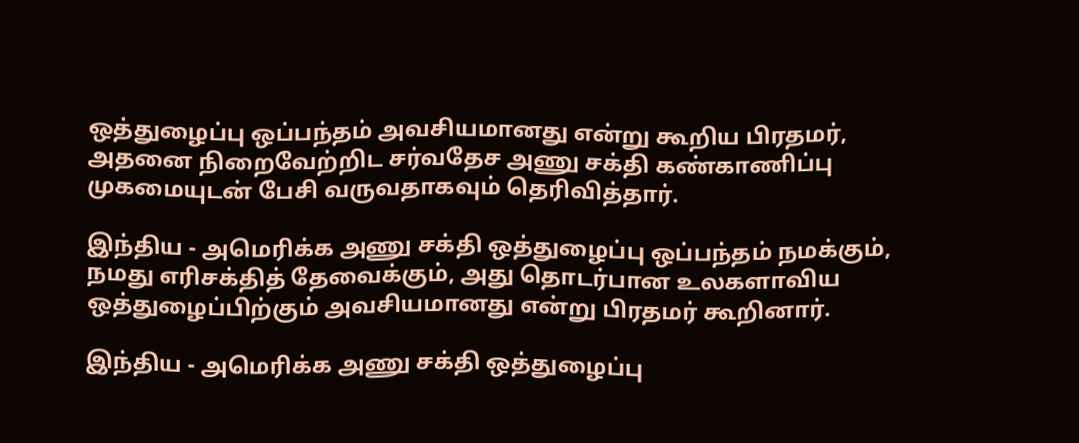ஒத்துழைப்பு ஒப்பந்தம் அவசியமானது என்று கூறிய பிரதமர், அதனை நிறைவேற்றிட சர்வதேச அணு சக்தி கண்காணிப்பு முகமையுடன் பேசி வருவதாகவும் தெரிவித்தார்.

இந்திய - அமெரிக்க அணு சக்தி ஒத்துழைப்பு ஒப்பந்தம் நமக்கும், நமது எரிசக்தித் தேவைக்கும், அது தொடர்பான உலகளாவிய ஒத்துழைப்பிற்கும் அவசியமானது என்று பிரதமர் கூறினார்.

இந்திய - அமெரிக்க அணு சக்தி ஒத்துழைப்பு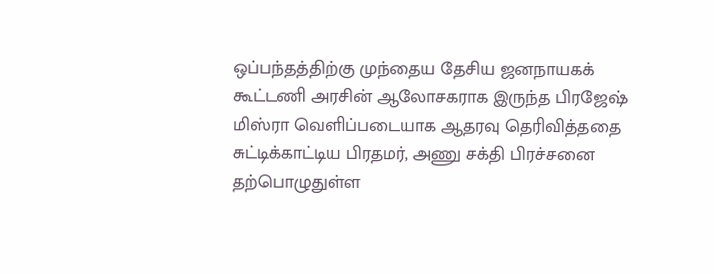ஒப்பந்தத்திற்கு முந்தைய தேசிய ஜனநாயகக் கூட்டணி அரசின் ஆலோசகராக இருந்த பிரஜேஷ் மிஸ்ரா வெளிப்படையாக ஆதரவு தெரிவித்ததை சுட்டிக்காட்டிய பிரதமர், அணு சக்தி பிரச்சனை தற்பொழுதுள்ள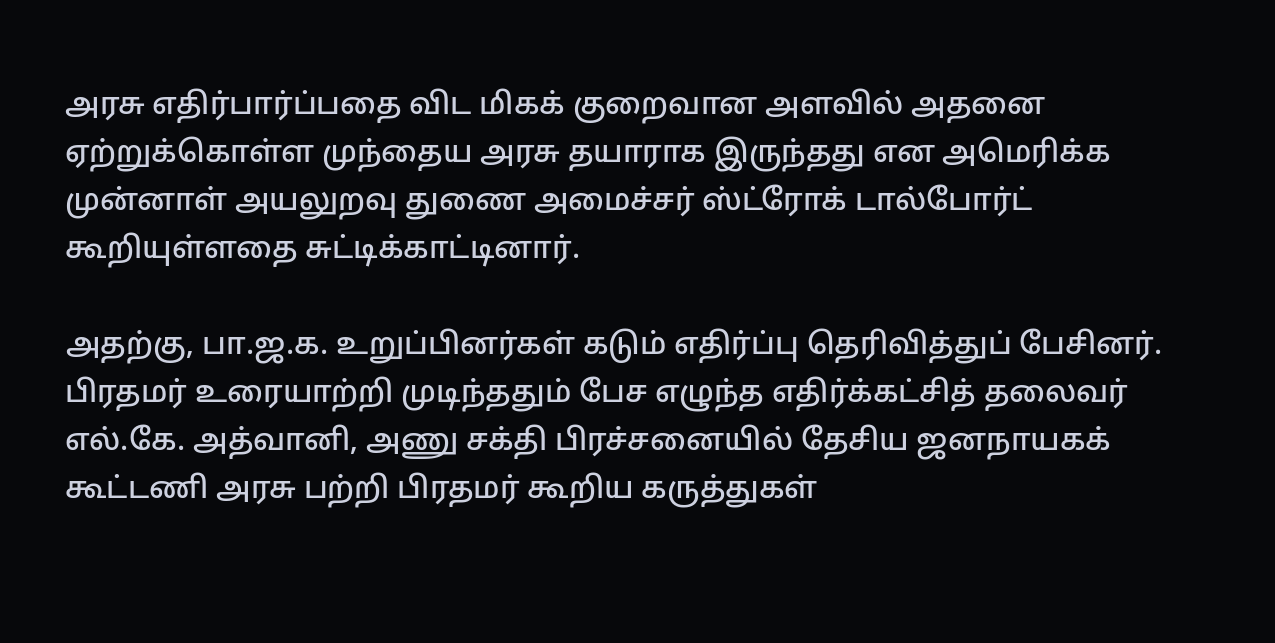அரசு எதிர்பார்ப்பதை விட மிகக் குறைவான அளவில் அதனை ஏற்றுக்கொள்ள முந்தைய அரசு தயாராக இருந்தது என அமெரிக்க முன்னாள் அயலுறவு துணை அமைச்சர் ஸ்ட்ரோக் டால்போர்ட் கூறியுள்ளதை சுட்டிக்காட்டினார்.

அதற்கு, பா.ஜ.க. உறுப்பினர்கள் கடும் எதிர்ப்பு தெரிவித்துப் பேசினர். பிரதமர் உரையாற்றி முடிந்ததும் பேச எழுந்த எதிர்க்கட்சித் தலைவர் எல்.கே. அத்வானி, அணு சக்தி பிரச்சனையில் தேசிய ஜனநாயகக் கூட்டணி அரசு பற்றி பிரதமர் கூறிய கருத்துகள்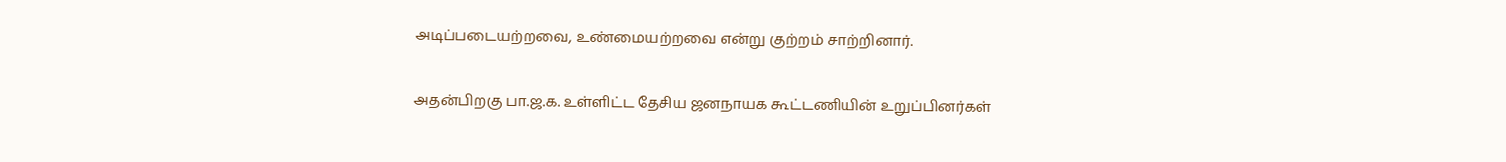அடிப்படையற்றவை, உண்மையற்றவை என்று குற்றம் சாற்றினார்.

அதன்பிறகு பா.ஜ.க. உள்ளிட்ட தேசிய ஜனநாயக கூட்டணியின் உறுப்பினர்கள்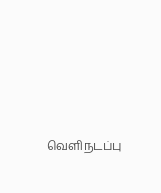வெளிநடப்பு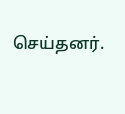செய்தனர்.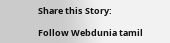Share this Story:

Follow Webdunia tamil